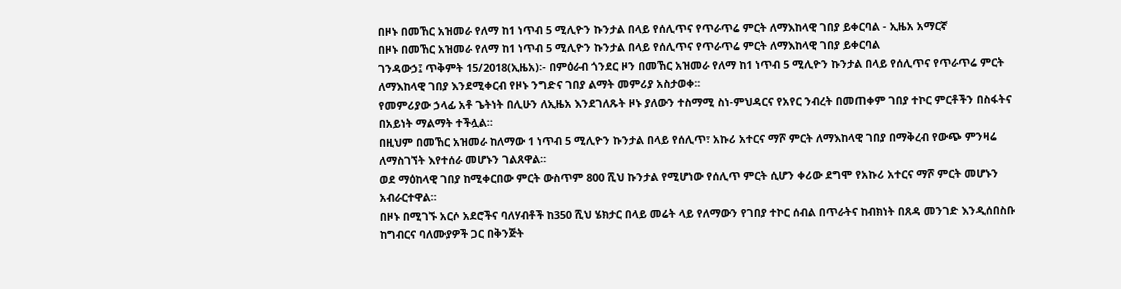በዞኑ በመኸር አዝመራ የለማ ከ1 ነጥብ 5 ሚሊዮን ኩንታል በላይ የሰሊጥና የጥራጥሬ ምርት ለማእከላዊ ገበያ ይቀርባል - ኢዜአ አማርኛ
በዞኑ በመኸር አዝመራ የለማ ከ1 ነጥብ 5 ሚሊዮን ኩንታል በላይ የሰሊጥና የጥራጥሬ ምርት ለማእከላዊ ገበያ ይቀርባል
ገንዳውኃ፤ ጥቅምት 15/2018(ኢዜአ)፡- በምዕራብ ጎንደር ዞን በመኸር አዝመራ የለማ ከ1 ነጥብ 5 ሚሊዮን ኩንታል በላይ የሰሊጥና የጥራጥሬ ምርት ለማእከላዊ ገበያ እንደሚቀርብ የዞኑ ንግድና ገበያ ልማት መምሪያ አስታወቀ፡፡
የመምሪያው ኃላፊ አቶ ጌትነት በሊሁን ለኢዜአ እንደገለጹት ዞኑ ያለውን ተስማሚ ስነ-ምህዳርና የአየር ንብረት በመጠቀም ገበያ ተኮር ምርቶችን በስፋትና በአይነት ማልማት ተችሏል።
በዚህም በመኸር አዝመራ ከለማው 1 ነጥብ 5 ሚሊዮን ኩንታል በላይ የሰሊጥ፣ አኩሪ አተርና ማሾ ምርት ለማእከላዊ ገበያ በማቅረብ የውጭ ምንዛሬ ለማስገኘት እየተሰራ መሆኑን ገልጸዋል።
ወደ ማዕከላዊ ገበያ ከሚቀርበው ምርት ውስጥም 800 ሺህ ኩንታል የሚሆነው የሰሊጥ ምርት ሲሆን ቀሪው ደግሞ የአኩሪ አተርና ማሾ ምርት መሆኑን አብራርተዋል።
በዞኑ በሚገኙ አርሶ አደሮችና ባለሃብቶች ከ350 ሺህ ሄክታር በላይ መሬት ላይ የለማውን የገበያ ተኮር ሰብል በጥራትና ከብክነት በጸዳ መንገድ እንዲሰበስቡ ከግብርና ባለሙያዎች ጋር በቅንጅት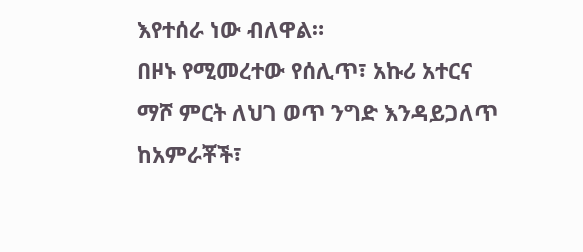እየተሰራ ነው ብለዋል።
በዞኑ የሚመረተው የሰሊጥ፣ አኩሪ አተርና ማሾ ምርት ለህገ ወጥ ንግድ እንዳይጋለጥ ከአምራቾች፣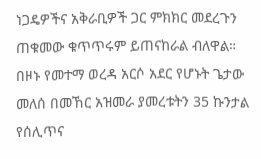ነጋዴዎችና አቅራቢዎች ጋር ምክክር መደረጉን ጠቁመው ቁጥጥሩም ይጠናከራል ብለዋል።
በዞኑ የመተማ ወረዳ አርሶ አደር የሆኑት ጌታው መለሰ በመኸር አዝመራ ያመረቱትን 35 ኩንታል የሰሊጥና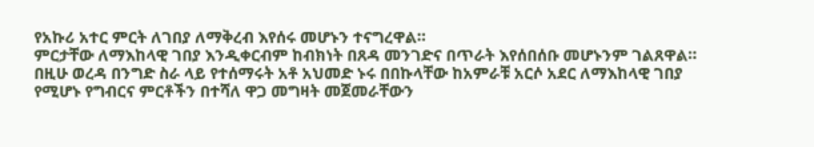የአኩሪ አተር ምርት ለገበያ ለማቅረብ እየሰሩ መሆኑን ተናግረዋል።
ምርታቸው ለማእከላዊ ገበያ እንዲቀርብም ከብክነት በጸዳ መንገድና በጥራት እየሰበሰቡ መሆኑንም ገልጸዋል።
በዚሁ ወረዳ በንግድ ስራ ላይ የተሰማሩት አቶ አህመድ ኑሩ በበኩላቸው ከአምራቹ አርሶ አደር ለማእከላዊ ገበያ የሚሆኑ የግብርና ምርቶችን በተሻለ ዋጋ መግዛት መጀመራቸውን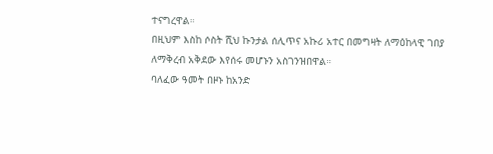ተናግረዋል።
በዚህም እስከ ሶስት ሺህ ኩንታል ሰሊጥና አኩሪ አተር በመግዛት ለማዕከላዊ ገበያ ለማቅረብ አቅደው እየሰሩ መሆኑን አስገንዝበዋል።
ባለፈው ዓመት በዞኑ ከአንድ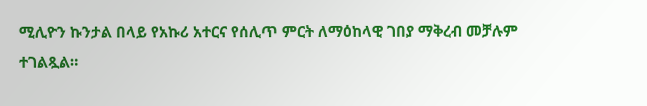ሚሊዮን ኩንታል በላይ የአኩሪ አተርና የሰሊጥ ምርት ለማዕከላዊ ገበያ ማቅረብ መቻሉም ተገልጿል።